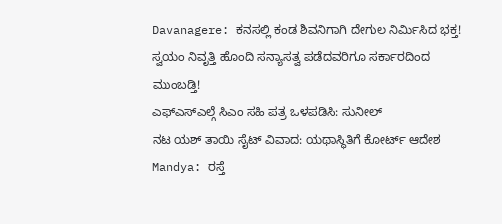Davanagere: ಕನಸಲ್ಲಿ ಕಂಡ ಶಿವನಿಗಾಗಿ ದೇಗುಲ ನಿರ್ಮಿಸಿದ ಭಕ್ತ!
ಸ್ವಯಂ ನಿವೃತ್ತಿ ಹೊಂದಿ ಸನ್ಯಾಸತ್ವ ಪಡೆದವರಿಗೂ ಸರ್ಕಾರದಿಂದ ಮುಂಬಡ್ತಿ!
ಎಫ್ಎಸ್ಎಲ್ಗೆ ಸಿಎಂ ಸಹಿ ಪತ್ರ ಒಳಪಡಿಸಿ: ಸುನೀಲ್
ನಟ ಯಶ್ ತಾಯಿ ಸೈಟ್ ವಿವಾದ: ಯಥಾಸ್ಥಿತಿಗೆ ಕೋರ್ಟ್ ಆದೇಶ
Mandya: ರಸ್ತೆ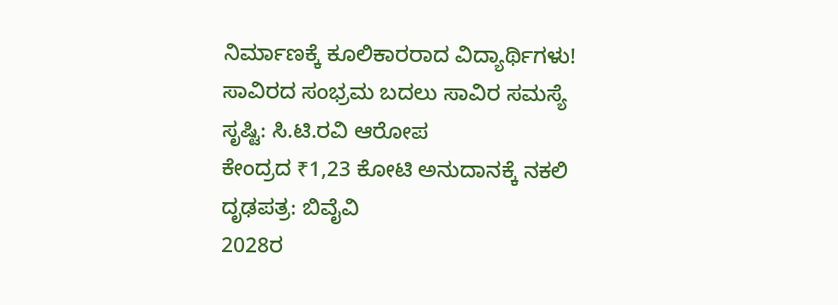ನಿರ್ಮಾಣಕ್ಕೆ ಕೂಲಿಕಾರರಾದ ವಿದ್ಯಾರ್ಥಿಗಳು!
ಸಾವಿರದ ಸಂಭ್ರಮ ಬದಲು ಸಾವಿರ ಸಮಸ್ಯೆ ಸೃಷ್ಟಿ: ಸಿ.ಟಿ.ರವಿ ಆರೋಪ
ಕೇಂದ್ರದ ₹1,23 ಕೋಟಿ ಅನುದಾನಕ್ಕೆ ನಕಲಿ ದೃಢಪತ್ರ: ಬಿವೈವಿ
2028ರ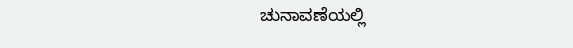ಚುನಾವಣೆಯಲ್ಲಿ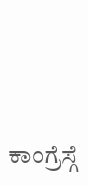ಕಾಂಗ್ರೆಸ್ಗೆ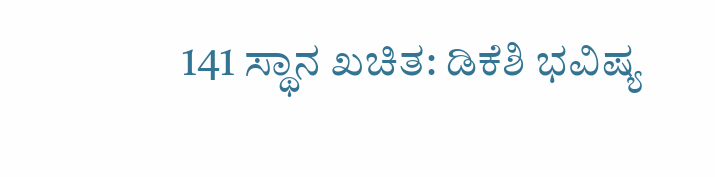141 ಸ್ಥಾನ ಖಚಿತ: ಡಿಕೆಶಿ ಭವಿಷ್ಯ